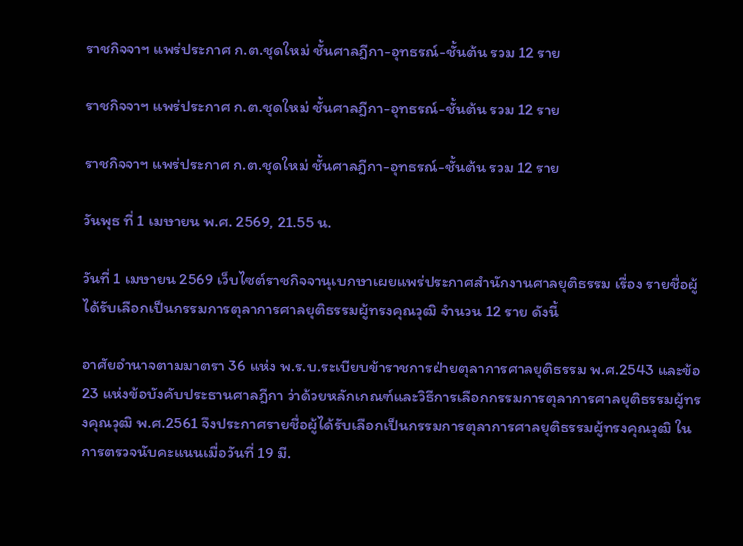ราชกิจจาฯ แพร่ประกาศ ก.ต.ชุดใหม่ ชั้นศาลฎีกา-อุทธรณ์-ชั้นต้น รวม 12 ราย

ราชกิจจาฯ แพร่ประกาศ ก.ต.ชุดใหม่ ชั้นศาลฎีกา-อุทธรณ์-ชั้นต้น รวม 12 ราย

ราชกิจจาฯ แพร่ประกาศ ก.ต.ชุดใหม่ ชั้นศาลฎีกา-อุทธรณ์-ชั้นต้น รวม 12 ราย

วันพุธ ที่ 1 เมษายน พ.ศ. 2569, 21.55 น.

วันที่ 1 เมษายน 2569 เว็บไซต์ราชกิจจานุเบกษาเผยแพร่ประกาศสำนักงานศาลยุติธรรม เรื่อง รายชื่อผู้ได้รับเลือกเป็นกรรมการตุลาการศาลยุติธรรมผู้ทรงคุณวุฒิ จำนวน 12 ราย ดังนี้

อาศัยอำนาจตามมาตรา 36 แห่ง พ.ร.บ.ระเบียบข้าราชการฝ่ายตุลาการศาลยุติธรรม พ.ศ.2543 และข้อ 23 แห่งข้อบังคับประธานศาลฎีกา ว่าด้วยหลักเกณฑ์และวิธีการเลือกกรรมการตุลาการศาลยุติธรรมผู้ทรงคุณวุฒิ พ.ศ.2561 จึงประกาศรายชื่อผู้ได้รับเลือกเป็นกรรมการตุลาการศาลยุติธรรมผู้ทรงคุณวุฒิ ในการตรวจนับคะแนนเมื่อวันที่ 19 มี.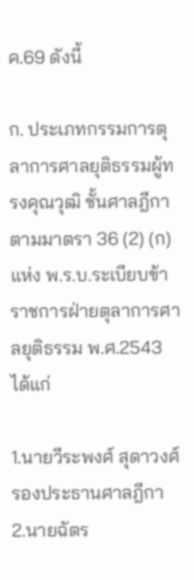ค.69 ดังนี้

ก. ประเภทกรรมการตุลาการศาลยุติธรรมผู้ทรงคุณวุฒิ ชั้นศาลฎีกา
ตามมาตรา 36 (2) (ก) แห่ง พ.ร.บ.ระเบียบข้าราชการฝ่ายตุลาการศาลยุติธรรม พ.ศ.2543 ได้แก่

1.นายวีระพงศ์ สุดาวงศ์ รองประธานศาลฎีกา
2.นายฉัตร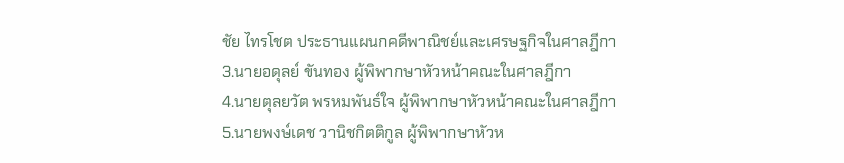ชัย ไทรโชต ประธานแผนกคดีพาณิชย์และเศรษฐกิจในศาลฎีกา
3.นายอดุลย์ ขันทอง ผู้พิพากษาหัวหน้าคณะในศาลฎีกา
4.นายตุลยวัต พรหมพันธ์ใจ ผู้พิพากษาหัวหน้าคณะในศาลฎีกา
5.นายพงษ์เดช วานิชกิตติกูล ผู้พิพากษาหัวห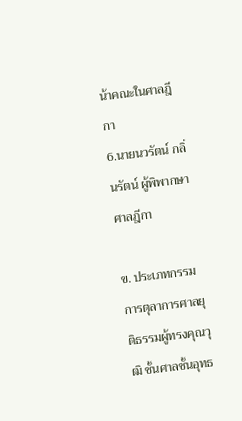น้าคณะในศาลฎีกา
6.นายนวรัตน์ กลิ่นรัตน์ ผู้พิพากษาศาลฎีกา

ข. ประเภทกรรมการตุลาการศาลยุติธรรมผู้ทรงคุณวุฒิ ชั้นศาลชั้นอุทธ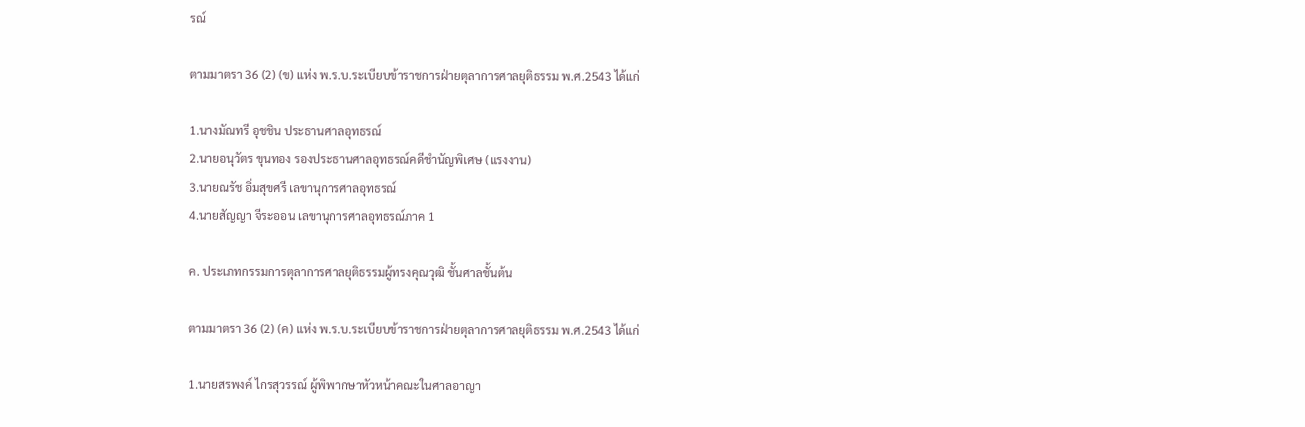รณ์

ตามมาตรา 36 (2) (ข) แห่ง พ.ร.บ.ระเบียบข้าราชการฝ่ายตุลาการศาลยุติธรรม พ.ศ.2543 ได้แก่

1.นางมัณทรี อุชชิน ประธานศาลอุทธรณ์
2.นายอนุวัตร ขุนทอง รองประธานศาลอุทธรณ์คดีชำนัญพิเศษ (แรงงาน)
3.นายณรัช อิ่มสุขศรี เลขานุการศาลอุทธรณ์
4.นายสัญญา จีระออน เลขานุการศาลอุทธรณ์ภาค 1

ค. ประเภทกรรมการตุลาการศาลยุติธรรมผู้ทรงคุณวุฒิ ชั้นศาลชั้นต้น

ตามมาตรา 36 (2) (ค) แห่ง พ.ร.บ.ระเบียบข้าราชการฝ่ายตุลาการศาลยุติธรรม พ.ศ.2543 ได้แก่

1.นายสรพงค์ ไกรสุวรรณ์ ผู้พิพากษาหัวหน้าคณะในศาลอาญา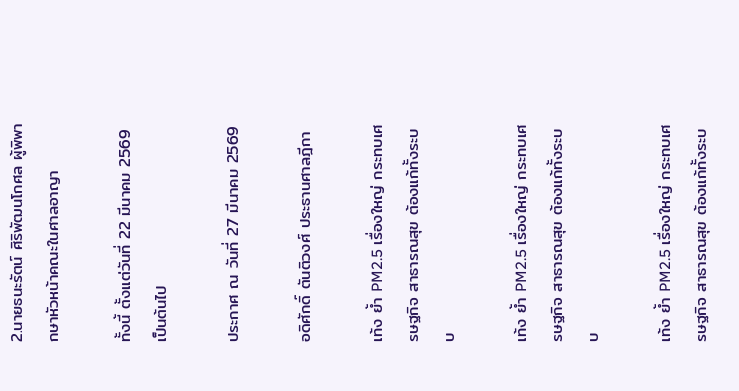2.นายธนะรัตน์ ศิริพัฒนโกศล ผู้พิพากษาหัวหน้าคณะในศาลอาญา

ทั้งนี้ ตั้งแต่วันที่ 22 มีนาคม 2569 เป็นต้นไป

ประกาศ ณ วันที่ 27 มีนาคม 2569

อดิศักดิ์ ตันติวงศ์ ประธานศาลฎีกา

เท้ง ย้ำ PM2.5 เรื่องใหญ่ กระทบเศรษฐกิจ สาธารณสุข ต้องแก้ทั้งระบบ

เท้ง ย้ำ PM2.5 เรื่องใหญ่ กระทบเศรษฐกิจ สาธารณสุข ต้องแก้ทั้งระบบ

เท้ง ย้ำ PM2.5 เรื่องใหญ่ กระทบเศรษฐกิจ สาธารณสุข ต้องแก้ทั้งระบ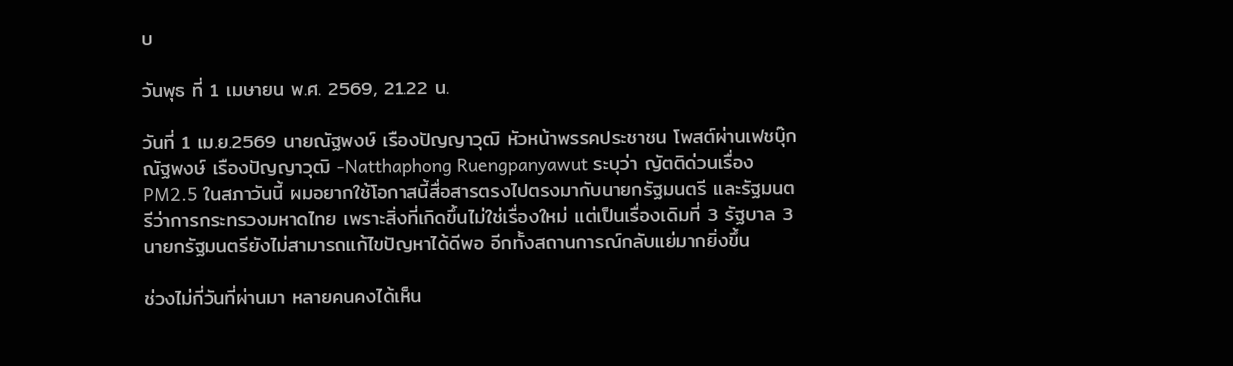บ

วันพุธ ที่ 1 เมษายน พ.ศ. 2569, 21.22 น.

วันที่ 1 เม.ย.2569 นายณัฐพงษ์ เรืองปัญญาวุฒิ หัวหน้าพรรคประชาชน โพสต์ผ่านเฟชบุ๊ก ณัฐพงษ์ เรืองปัญญาวุฒิ -Natthaphong Ruengpanyawut ระบุว่า ญัตติด่วนเรื่อง PM2.5 ในสภาวันนี้ ผมอยากใช้โอกาสนี้สื่อสารตรงไปตรงมากับนายกรัฐมนตรี และรัฐมนตรีว่าการกระทรวงมหาดไทย เพราะสิ่งที่เกิดขึ้นไม่ใช่เรื่องใหม่ แต่เป็นเรื่องเดิมที่ 3 รัฐบาล 3 นายกรัฐมนตรียังไม่สามารถแก้ไขปัญหาได้ดีพอ อีกทั้งสถานการณ์กลับแย่มากยิ่งขึ้น

ช่วงไม่กี่วันที่ผ่านมา หลายคนคงได้เห็น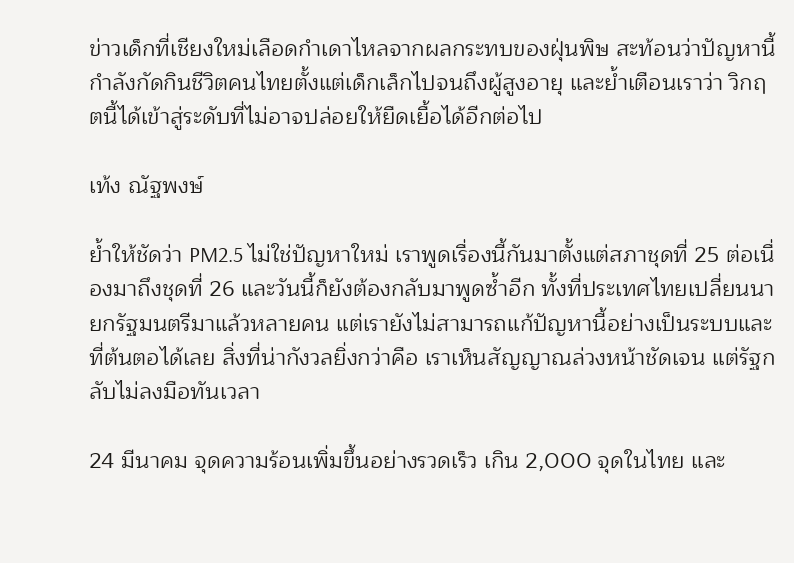ข่าวเด็กที่เชียงใหม่เลือดกำเดาไหลจากผลกระทบของฝุ่นพิษ สะท้อนว่าปัญหานี้กำลังกัดกินชีวิตคนไทยตั้งแต่เด็กเล็กไปจนถึงผู้สูงอายุ และย้ำเตือนเราว่า วิกฤตนี้ได้เข้าสู่ระดับที่ไม่อาจปล่อยให้ยืดเยื้อได้อีกต่อไป

เท้ง ณัฐพงษ์

ย้ำให้ชัดว่า PM2.5 ไม่ใช่ปัญหาใหม่ เราพูดเรื่องนี้กันมาตั้งแต่สภาชุดที่ 25 ต่อเนื่องมาถึงชุดที่ 26 และวันนี้ก็ยังต้องกลับมาพูดซ้ำอีก ทั้งที่ประเทศไทยเปลี่ยนนายกรัฐมนตรีมาแล้วหลายคน แต่เรายังไม่สามารถแก้ปัญหานี้อย่างเป็นระบบและที่ต้นตอได้เลย สิ่งที่น่ากังวลยิ่งกว่าคือ เราเห็นสัญญาณล่วงหน้าชัดเจน แต่รัฐกลับไม่ลงมือทันเวลา

24 มีนาคม จุดความร้อนเพิ่มขึ้นอย่างรวดเร็ว เกิน 2,000 จุดในไทย และ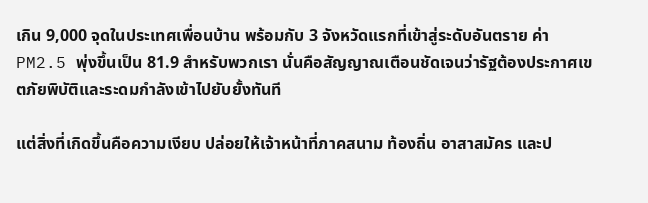เกิน 9,000 จุดในประเทศเพื่อนบ้าน พร้อมกับ 3 จังหวัดแรกที่เข้าสู่ระดับอันตราย ค่า PM2.5 พุ่งขึ้นเป็น 81.9 สำหรับพวกเรา นั่นคือสัญญาณเตือนชัดเจนว่ารัฐต้องประกาศเขตภัยพิบัติและระดมกำลังเข้าไปยับยั้งทันที

แต่สิ่งที่เกิดขึ้นคือความเงียบ ปล่อยให้เจ้าหน้าที่ภาคสนาม ท้องถิ่น อาสาสมัคร และป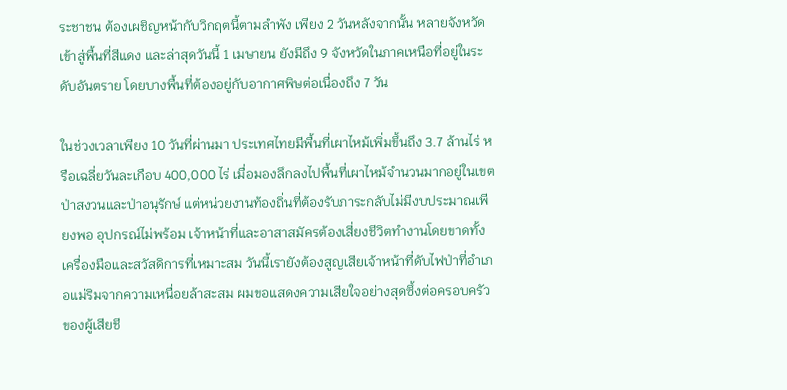ระชาชน ต้องเผชิญหน้ากับวิกฤตนี้ตามลำพัง เพียง 2 วันหลังจากนั้น หลายจังหวัดเข้าสู่พื้นที่สีแดง และล่าสุดวันนี้ 1 เมษายน ยังมีถึง 9 จังหวัดในภาคเหนือที่อยู่ในระดับอันตราย โดยบางพื้นที่ต้องอยู่กับอากาศพิษต่อเนื่องถึง 7 วัน

ในช่วงเวลาเพียง 10 วันที่ผ่านมา ประเทศไทยมีพื้นที่เผาไหม้เพิ่มขึ้นถึง 3.7 ล้านไร่ หรือเฉลี่ยวันละเกือบ 400,000 ไร่ เมื่อมองลึกลงไปพื้นที่เผาไหม้จำนวนมากอยู่ในเขตป่าสงวนและป่าอนุรักษ์ แต่หน่วยงานท้องถิ่นที่ต้องรับภาระกลับไม่มีงบประมาณเพียงพอ อุปกรณ์ไม่พร้อม เจ้าหน้าที่และอาสาสมัครต้องเสี่ยงชีวิตทำงานโดยขาดทั้งเครื่องมือและสวัสดิการที่เหมาะสม วันนี้เรายังต้องสูญเสียเจ้าหน้าที่ดับไฟป่าที่อำเภอแม่ริมจากความเหนื่อยล้าสะสม ผมขอแสดงความเสียใจอย่างสุดซึ้งต่อครอบครัวของผู้เสียชี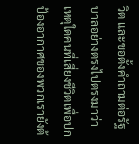วิต และขอตั้งคำถามต่อรัฐบาลอย่างตรงไปตรงมาว่า เหตุใดคนที่เสี่ยงชีวิตเพื่อปกป้องอากาศของพวกเรายังต้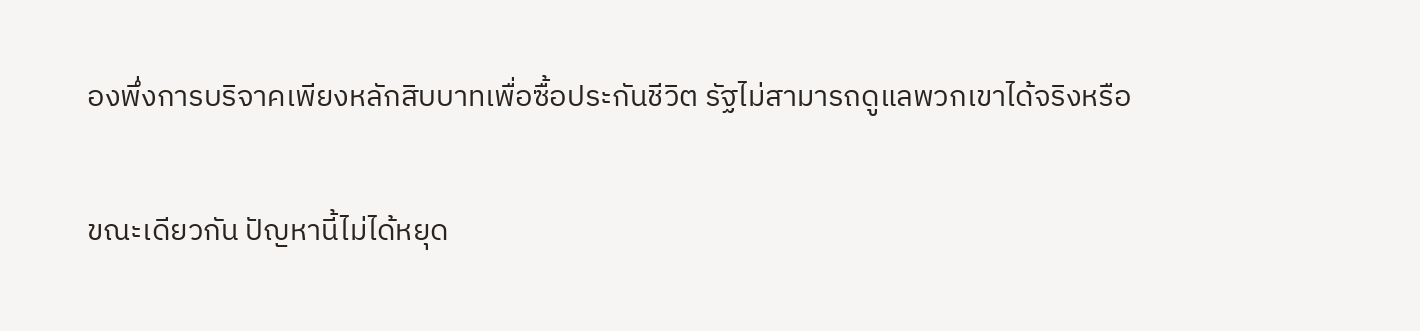องพึ่งการบริจาคเพียงหลักสิบบาทเพื่อซื้อประกันชีวิต รัฐไม่สามารถดูแลพวกเขาได้จริงหรือ

ขณะเดียวกัน ปัญหานี้ไม่ได้หยุด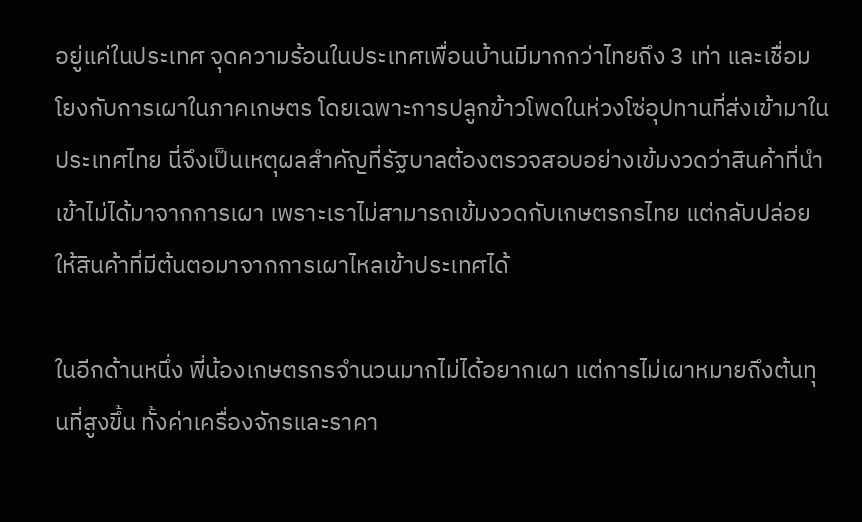อยู่แค่ในประเทศ จุดความร้อนในประเทศเพื่อนบ้านมีมากกว่าไทยถึง 3 เท่า และเชื่อมโยงกับการเผาในภาคเกษตร โดยเฉพาะการปลูกข้าวโพดในห่วงโซ่อุปทานที่ส่งเข้ามาในประเทศไทย นี่จึงเป็นเหตุผลสำคัญที่รัฐบาลต้องตรวจสอบอย่างเข้มงวดว่าสินค้าที่นำเข้าไม่ได้มาจากการเผา เพราะเราไม่สามารถเข้มงวดกับเกษตรกรไทย แต่กลับปล่อยให้สินค้าที่มีต้นตอมาจากการเผาไหลเข้าประเทศได้

ในอีกด้านหนึ่ง พี่น้องเกษตรกรจำนวนมากไม่ได้อยากเผา แต่การไม่เผาหมายถึงต้นทุนที่สูงขึ้น ทั้งค่าเครื่องจักรและราคา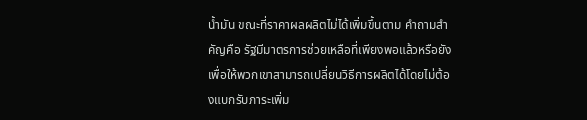น้ำมัน ขณะที่ราคาผลผลิตไม่ได้เพิ่มขึ้นตาม คำถามสำคัญคือ รัฐมีมาตรการช่วยเหลือที่เพียงพอแล้วหรือยัง เพื่อให้พวกเขาสามารถเปลี่ยนวิธีการผลิตได้โดยไม่ต้องแบกรับภาระเพิ่ม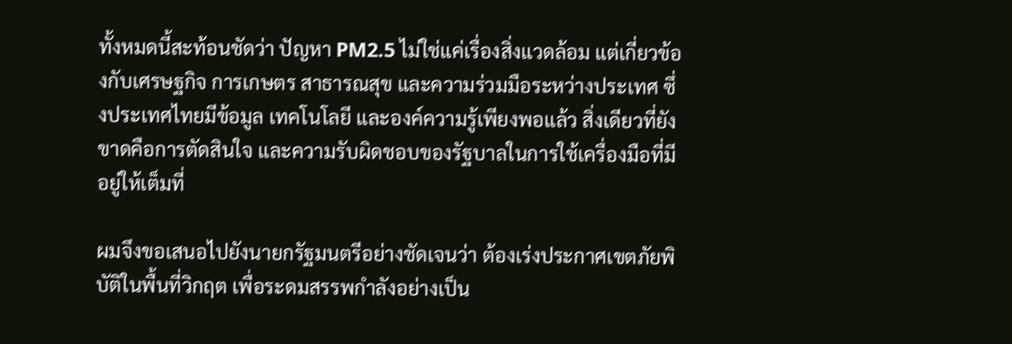ทั้งหมดนี้สะท้อนชัดว่า ปัญหา PM2.5 ไม่ใช่แค่เรื่องสิ่งแวดล้อม แต่เกี่ยวข้องกับเศรษฐกิจ การเกษตร สาธารณสุข และความร่วมมือระหว่างประเทศ ซึ่งประเทศไทยมีข้อมูล เทคโนโลยี และองค์ความรู้เพียงพอแล้ว สิ่งเดียวที่ยังขาดคือการตัดสินใจ และความรับผิดชอบของรัฐบาลในการใช้เครื่องมือที่มีอยู่ให้เต็มที่

ผมจึงขอเสนอไปยังนายกรัฐมนตรีอย่างชัดเจนว่า ต้องเร่งประกาศเขตภัยพิบัติในพื้นที่วิกฤต เพื่อระดมสรรพกำลังอย่างเป็น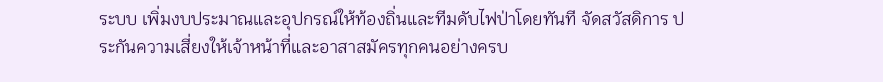ระบบ เพิ่มงบประมาณและอุปกรณ์ให้ท้องถิ่นและทีมดับไฟป่าโดยทันที จัดสวัสดิการ ประกันความเสี่ยงให้เจ้าหน้าที่และอาสาสมัครทุกคนอย่างครบ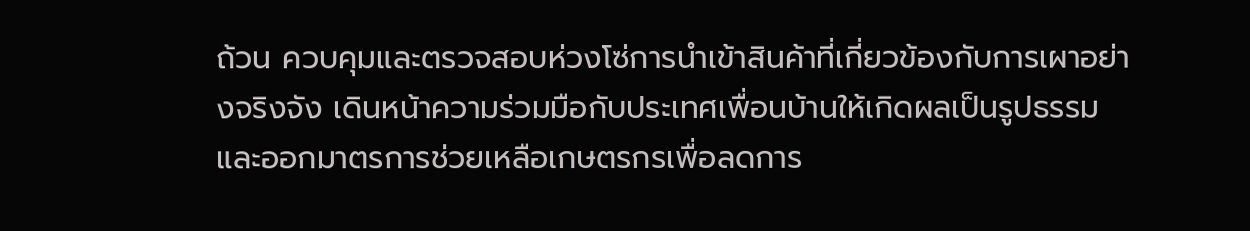ถ้วน ควบคุมและตรวจสอบห่วงโซ่การนำเข้าสินค้าที่เกี่ยวข้องกับการเผาอย่างจริงจัง เดินหน้าความร่วมมือกับประเทศเพื่อนบ้านให้เกิดผลเป็นรูปธรรม และออกมาตรการช่วยเหลือเกษตรกรเพื่อลดการ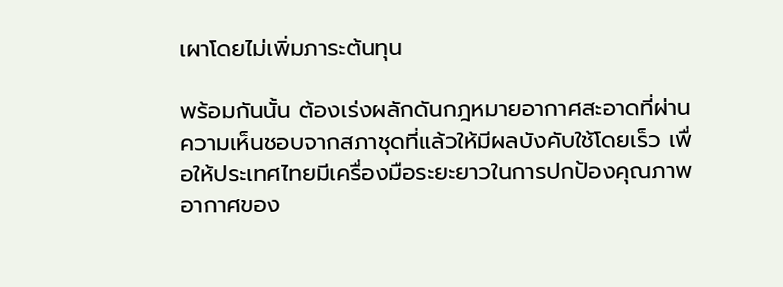เผาโดยไม่เพิ่มภาระต้นทุน

พร้อมกันนั้น ต้องเร่งผลักดันกฎหมายอากาศสะอาดที่ผ่านความเห็นชอบจากสภาชุดที่แล้วให้มีผลบังคับใช้โดยเร็ว เพื่อให้ประเทศไทยมีเครื่องมือระยะยาวในการปกป้องคุณภาพอากาศของ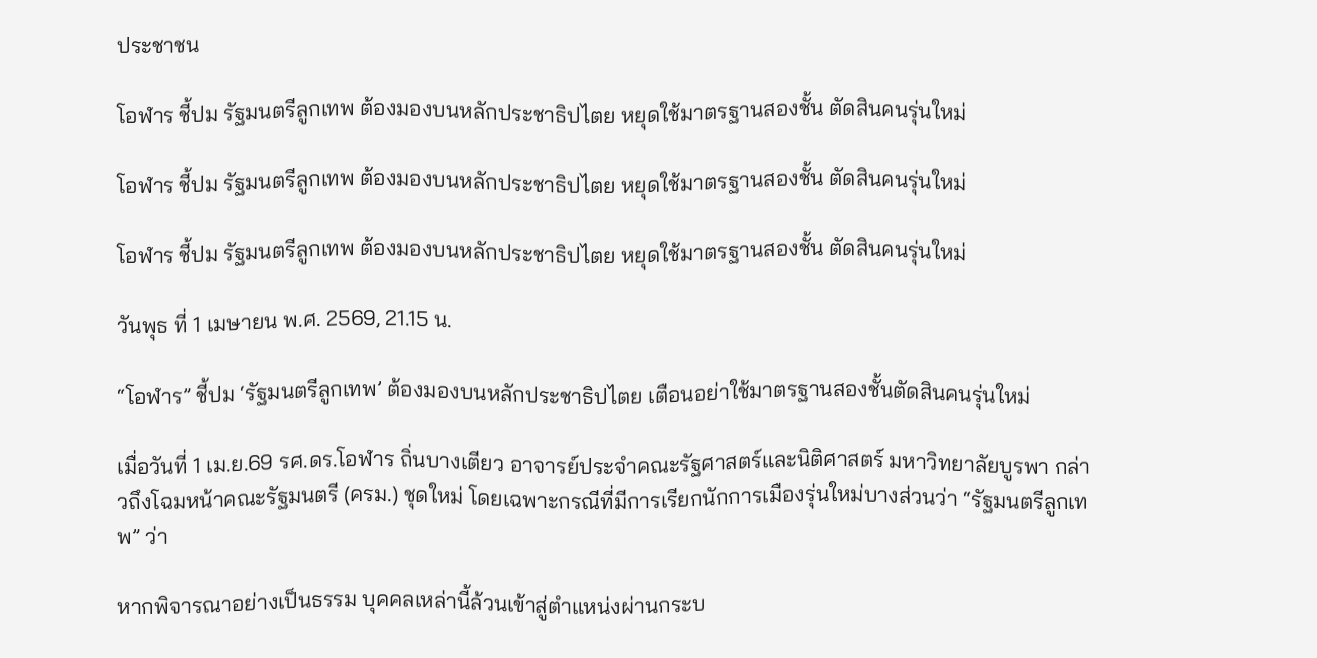ประชาชน

โอฬาร ชี้ปม รัฐมนตรีลูกเทพ ต้องมองบนหลักประชาธิปไตย หยุดใช้มาตรฐานสองชั้น ตัดสินคนรุ่นใหม่

โอฬาร ชี้ปม รัฐมนตรีลูกเทพ ต้องมองบนหลักประชาธิปไตย หยุดใช้มาตรฐานสองชั้น ตัดสินคนรุ่นใหม่

โอฬาร ชี้ปม รัฐมนตรีลูกเทพ ต้องมองบนหลักประชาธิปไตย หยุดใช้มาตรฐานสองชั้น ตัดสินคนรุ่นใหม่

วันพุธ ที่ 1 เมษายน พ.ศ. 2569, 21.15 น.

“โอฬาร” ชี้ปม ‘รัฐมนตรีลูกเทพ’ ต้องมองบนหลักประชาธิปไตย เตือนอย่าใช้มาตรฐานสองชั้นตัดสินคนรุ่นใหม่

เมื่อวันที่ 1 เม.ย.69 รศ.ดร.โอฬาร ถิ่นบางเตียว อาจารย์ประจำคณะรัฐศาสตร์และนิติศาสตร์ มหาวิทยาลัยบูรพา กล่าวถึงโฉมหน้าคณะรัฐมนตรี (ครม.) ชุดใหม่ โดยเฉพาะกรณีที่มีการเรียกนักการเมืองรุ่นใหม่บางส่วนว่า “รัฐมนตรีลูกเทพ” ว่า

หากพิจารณาอย่างเป็นธรรม บุคคลเหล่านี้ล้วนเข้าสู่ตำแหน่งผ่านกระบ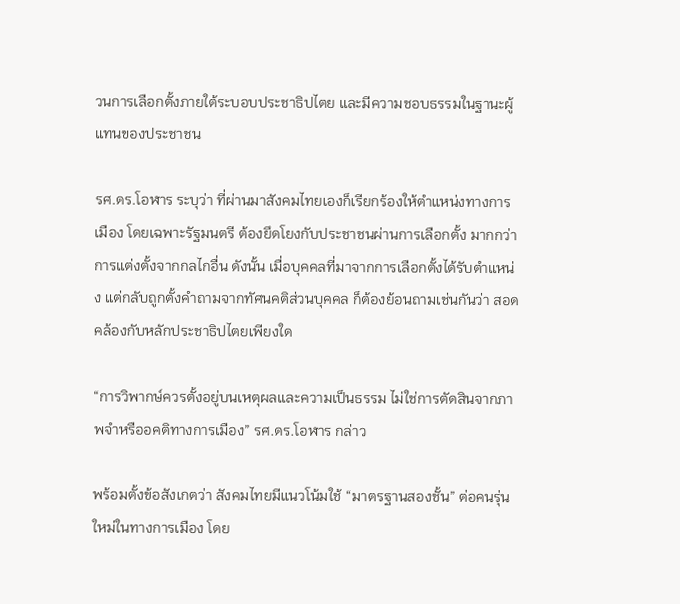วนการเลือกตั้งภายใต้ระบอบประชาธิปไตย และมีความชอบธรรมในฐานะผู้แทนของประชาชน

รศ.ดร.โอฬาร ระบุว่า ที่ผ่านมาสังคมไทยเองก็เรียกร้องให้ตำแหน่งทางการเมือง โดยเฉพาะรัฐมนตรี ต้องยึดโยงกับประชาชนผ่านการเลือกตั้ง มากกว่าการแต่งตั้งจากกลไกอื่น ดังนั้น เมื่อบุคคลที่มาจากการเลือกตั้งได้รับตำแหน่ง แต่กลับถูกตั้งคำถามจากทัศนคติส่วนบุคคล ก็ต้องย้อนถามเช่นกันว่า สอดคล้องกับหลักประชาธิปไตยเพียงใด

“การวิพากษ์ควรตั้งอยู่บนเหตุผลและความเป็นธรรม ไม่ใช่การตัดสินจากภาพจำหรืออคติทางการเมือง” รศ.ดร.โอฬาร กล่าว

พร้อมตั้งข้อสังเกตว่า สังคมไทยมีแนวโน้มใช้ “มาตรฐานสองชั้น” ต่อคนรุ่นใหม่ในทางการเมือง โดย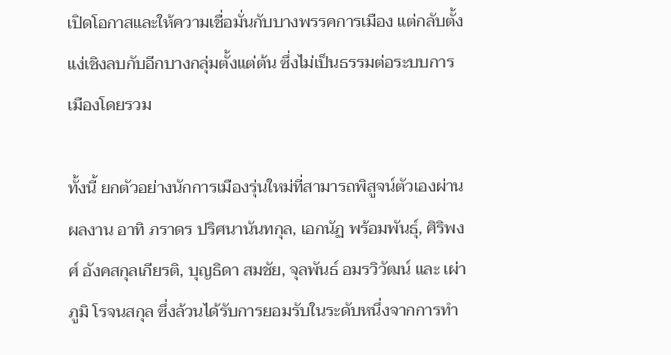เปิดโอกาสและให้ความเชื่อมั่นกับบางพรรคการเมือง แต่กลับตั้งแง่เชิงลบกับอีกบางกลุ่มตั้งแต่ต้น ซึ่งไม่เป็นธรรมต่อระบบการเมืองโดยรวม

ทั้งนี้ ยกตัวอย่างนักการเมืองรุ่นใหม่ที่สามารถพิสูจน์ตัวเองผ่านผลงาน อาทิ ภราดร ปริศนานันทกุล, เอกนัฏ พร้อมพันธุ์, ศิริพงศ์ อังคสกุลเกียรติ, บุญธิดา สมชัย, จุลพันธ์ อมรวิวัฒน์ และ เผ่าภูมิ โรจนสกุล ซึ่งล้วนได้รับการยอมรับในระดับหนึ่งจากการทำ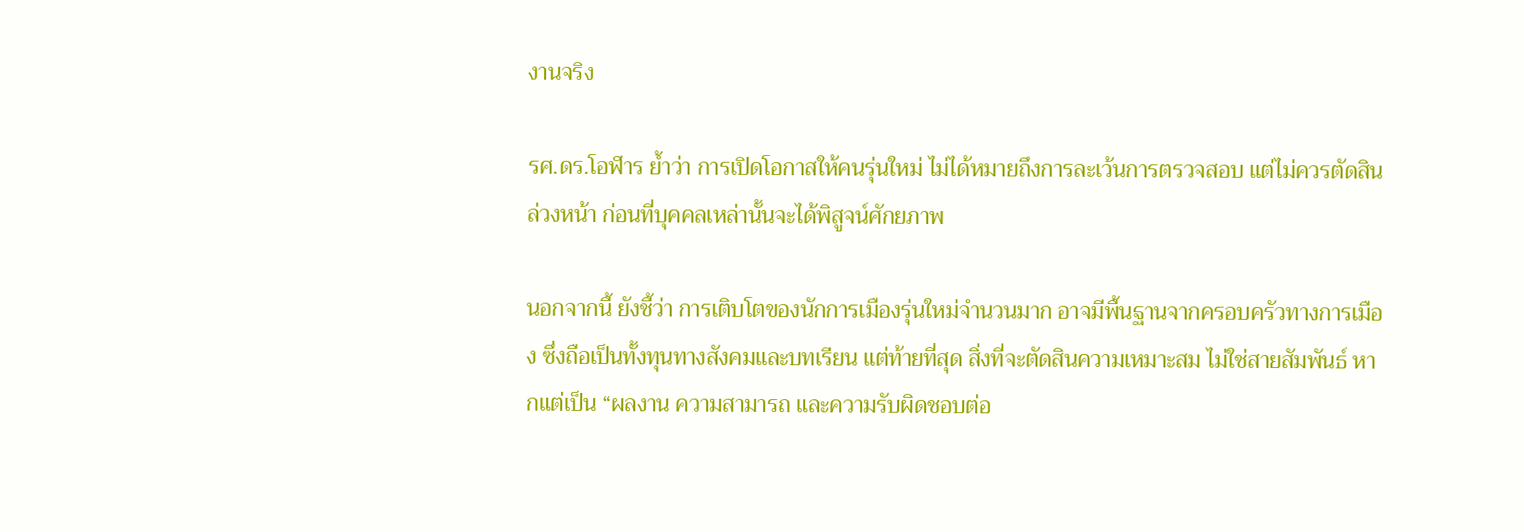งานจริง

รศ.ดร.โอฬาร ย้ำว่า การเปิดโอกาสให้คนรุ่นใหม่ ไม่ได้หมายถึงการละเว้นการตรวจสอบ แต่ไม่ควรตัดสินล่วงหน้า ก่อนที่บุคคลเหล่านั้นจะได้พิสูจน์ศักยภาพ

นอกจากนี้ ยังชี้ว่า การเติบโตของนักการเมืองรุ่นใหม่จำนวนมาก อาจมีพื้นฐานจากครอบครัวทางการเมือง ซึ่งถือเป็นทั้งทุนทางสังคมและบทเรียน แต่ท้ายที่สุด สิ่งที่จะตัดสินความเหมาะสม ไม่ใช่สายสัมพันธ์ หากแต่เป็น “ผลงาน ความสามารถ และความรับผิดชอบต่อ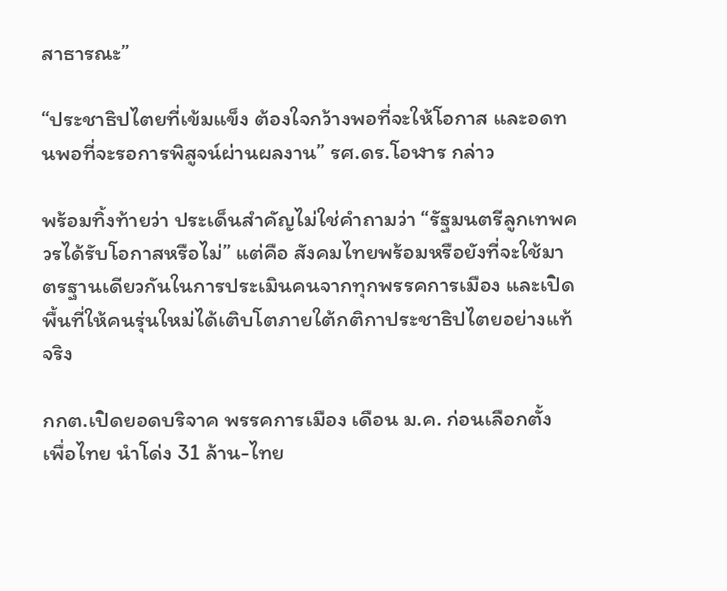สาธารณะ”

“ประชาธิปไตยที่เข้มแข็ง ต้องใจกว้างพอที่จะให้โอกาส และอดทนพอที่จะรอการพิสูจน์ผ่านผลงาน” รศ.ดร.โอฬาร กล่าว

พร้อมทิ้งท้ายว่า ประเด็นสำคัญไม่ใช่คำถามว่า “รัฐมนตรีลูกเทพควรได้รับโอกาสหรือไม่” แต่คือ สังคมไทยพร้อมหรือยังที่จะใช้มาตรฐานเดียวกันในการประเมินคนจากทุกพรรคการเมือง และเปิดพื้นที่ให้คนรุ่นใหม่ได้เติบโตภายใต้กติกาประชาธิปไตยอย่างแท้จริง

กกต.เปิดยอดบริจาค พรรคการเมือง เดือน ม.ค. ก่อนเลือกตั้ง เพื่อไทย นำโด่ง 31 ล้าน-ไทย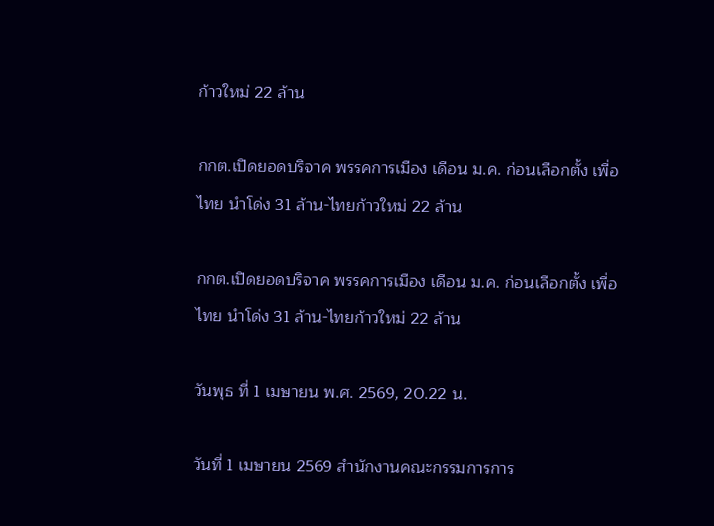ก้าวใหม่ 22 ล้าน

กกต.เปิดยอดบริจาค พรรคการเมือง เดือน ม.ค. ก่อนเลือกตั้ง เพื่อไทย นำโด่ง 31 ล้าน-ไทยก้าวใหม่ 22 ล้าน

กกต.เปิดยอดบริจาค พรรคการเมือง เดือน ม.ค. ก่อนเลือกตั้ง เพื่อไทย นำโด่ง 31 ล้าน-ไทยก้าวใหม่ 22 ล้าน

วันพุธ ที่ 1 เมษายน พ.ศ. 2569, 20.22 น.

วันที่ 1 เมษายน 2569 สำนักงานคณะกรรมการการ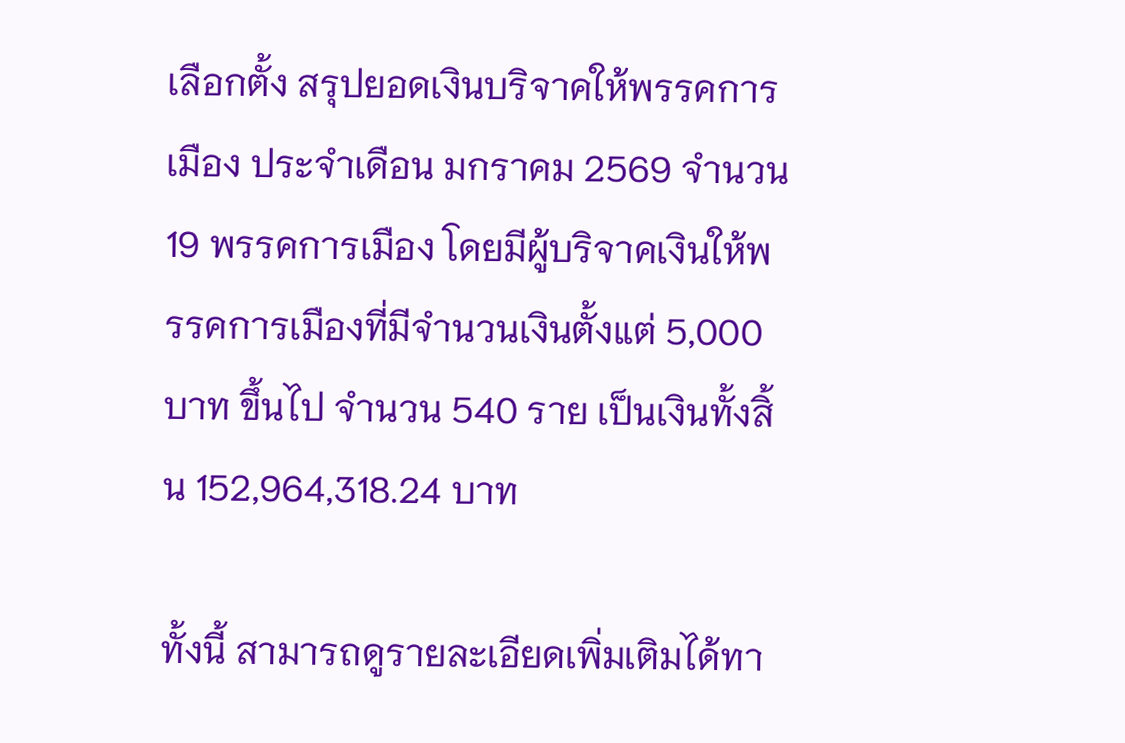เลือกตั้ง สรุปยอดเงินบริจาคให้พรรคการเมือง ประจำเดือน มกราคม 2569 จำนวน 19 พรรคการเมือง โดยมีผู้บริจาคเงินให้พรรคการเมืองที่มีจำนวนเงินตั้งแต่ 5,000 บาท ขึ้นไป จำนวน 540 ราย เป็นเงินทั้งสิ้น 152,964,318.24 บาท

ทั้งนี้ สามารถดูรายละเอียดเพิ่มเติมได้ทา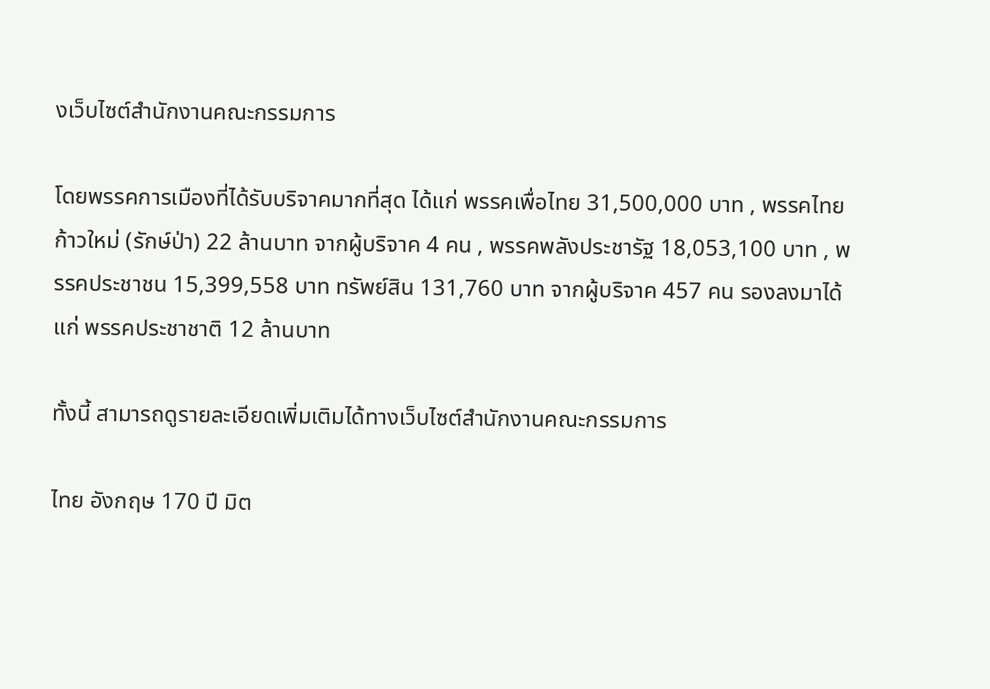งเว็บไซต์สำนักงานคณะกรรมการ

โดยพรรคการเมืองที่ได้รับบริจาคมากที่สุด ได้แก่ พรรคเพื่อไทย 31,500,000 บาท , พรรคไทยก้าวใหม่ (รักษ์ป่า) 22 ล้านบาท จากผู้บริจาค 4 คน , พรรคพลังประชารัฐ 18,053,100 บาท , พรรคประชาชน 15,399,558 บาท ทรัพย์สิน 131,760 บาท จากผู้บริจาค 457 คน รองลงมาได้แก่ พรรคประชาชาติ 12 ล้านบาท

ทั้งนี้ สามารถดูรายละเอียดเพิ่มเติมได้ทางเว็บไซต์สำนักงานคณะกรรมการ

ไทย อังกฤษ 170 ปี มิต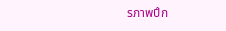รภาพปึก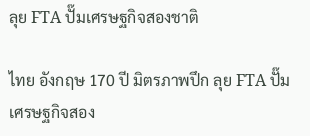ลุย FTA ปั๊มเศรษฐกิจสองชาติ

ไทย อังกฤษ 170 ปี มิตรภาพปึก ลุย FTA ปั๊มเศรษฐกิจสอง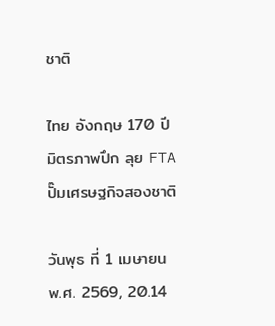ชาติ

ไทย อังกฤษ 170 ปี มิตรภาพปึก ลุย FTA ปั๊มเศรษฐกิจสองชาติ

วันพุธ ที่ 1 เมษายน พ.ศ. 2569, 20.14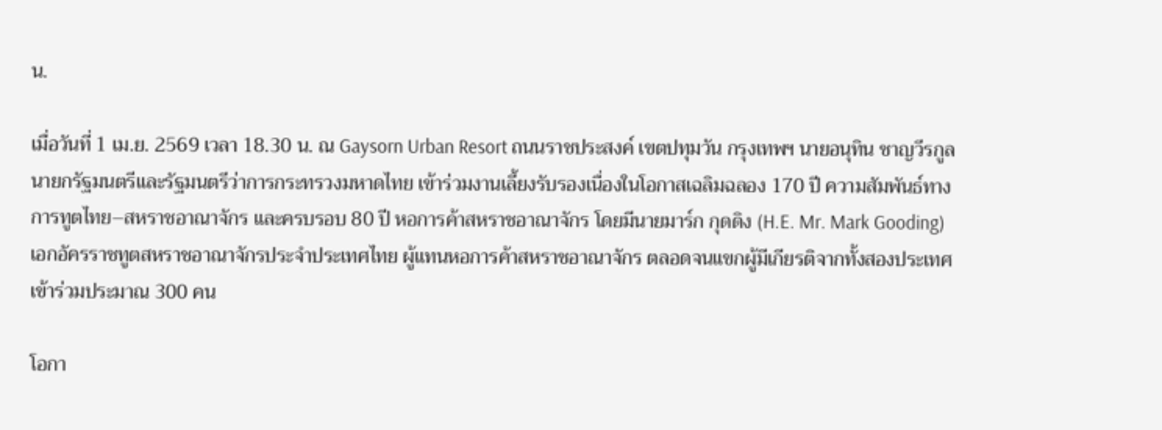น.

เมื่อวันที่ 1 เม.ย. 2569 เวลา 18.30 น. ณ Gaysorn Urban Resort ถนนราชประสงค์ เขตปทุมวัน กรุงเทพฯ นายอนุทิน ชาญวีรกูล นายกรัฐมนตรีและรัฐมนตรีว่าการกระทรวงมหาดไทย เข้าร่วมงานเลี้ยงรับรองเนื่องในโอกาสเฉลิมฉลอง 170 ปี ความสัมพันธ์ทางการทูตไทย–สหราชอาณาจักร และครบรอบ 80 ปี หอการค้าสหราชอาณาจักร โดยมีนายมาร์ก กุดดิง (H.E. Mr. Mark Gooding) เอกอัครราชทูตสหราชอาณาจักรประจำประเทศไทย ผู้แทนหอการค้าสหราชอาณาจักร ตลอดจนแขกผู้มีเกียรติจากทั้งสองประเทศเข้าร่วมประมาณ 300 คน

โอกา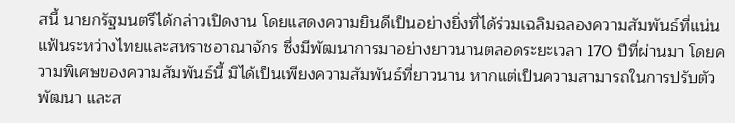สนี้ นายกรัฐมนตรีได้กล่าวเปิดงาน โดยแสดงความยินดีเป็นอย่างยิ่งที่ได้ร่วมเฉลิมฉลองความสัมพันธ์ที่แน่นแฟ้นระหว่างไทยและสหราชอาณาจักร ซึ่งมีพัฒนาการมาอย่างยาวนานตลอดระยะเวลา 170 ปีที่ผ่านมา โดยความพิเศษของความสัมพันธ์นี้ มิได้เป็นเพียงความสัมพันธ์ที่ยาวนาน หากแต่เป็นความสามารถในการปรับตัว พัฒนา และส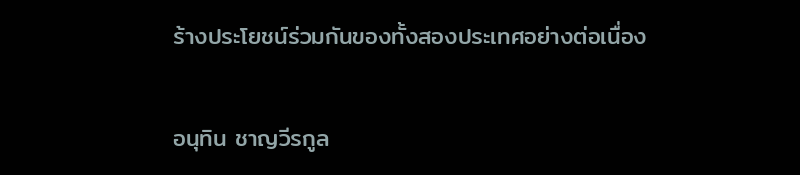ร้างประโยชน์ร่วมกันของทั้งสองประเทศอย่างต่อเนื่อง

อนุทิน ชาญวีรกูล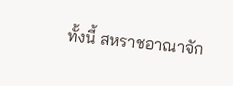ทั้งนี้ สหราชอาณาจัก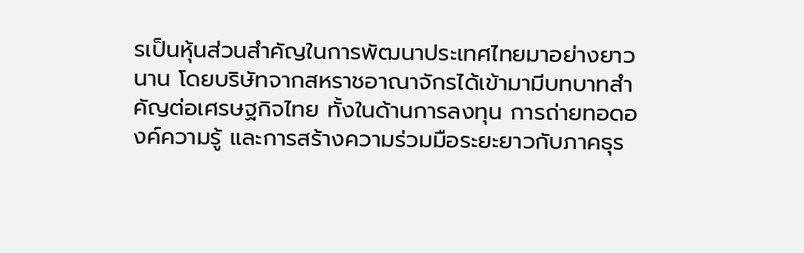รเป็นหุ้นส่วนสำคัญในการพัฒนาประเทศไทยมาอย่างยาวนาน โดยบริษัทจากสหราชอาณาจักรได้เข้ามามีบทบาทสำคัญต่อเศรษฐกิจไทย ทั้งในด้านการลงทุน การถ่ายทอดองค์ความรู้ และการสร้างความร่วมมือระยะยาวกับภาคธุร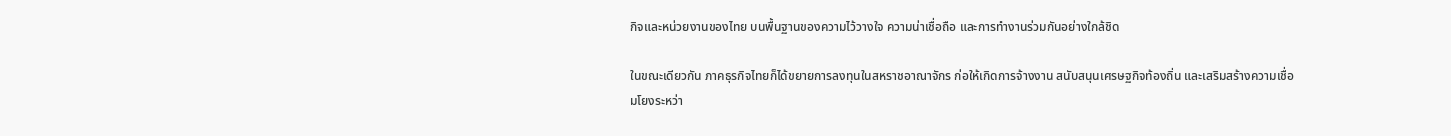กิจและหน่วยงานของไทย บนพื้นฐานของความไว้วางใจ ความน่าเชื่อถือ และการทำงานร่วมกันอย่างใกล้ชิด

ในขณะเดียวกัน ภาคธุรกิจไทยก็ได้ขยายการลงทุนในสหราชอาณาจักร ก่อให้เกิดการจ้างงาน สนับสนุนเศรษฐกิจท้องถิ่น และเสริมสร้างความเชื่อมโยงระหว่า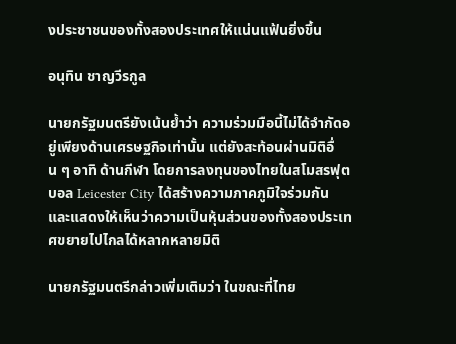งประชาชนของทั้งสองประเทศให้แน่นแฟ้นยิ่งขึ้น

อนุทิน ชาญวีรกูล

นายกรัฐมนตรียังเน้นย้ำว่า ความร่วมมือนี้ไม่ได้จำกัดอยู่เพียงด้านเศรษฐกิจเท่านั้น แต่ยังสะท้อนผ่านมิติอื่น ๆ อาทิ ด้านกีฬา โดยการลงทุนของไทยในสโมสรฟุตบอล Leicester City ได้สร้างความภาคภูมิใจร่วมกัน และแสดงให้เห็นว่าความเป็นหุ้นส่วนของทั้งสองประเทศขยายไปไกลได้หลากหลายมิติ

นายกรัฐมนตรีกล่าวเพิ่มเติมว่า ในขณะที่ไทย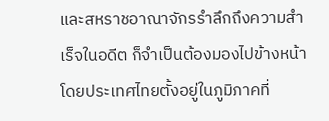และสหราชอาณาจักรรำลึกถึงความสำเร็จในอดีต ก็จำเป็นต้องมองไปข้างหน้า โดยประเทศไทยตั้งอยู่ในภูมิภาคที่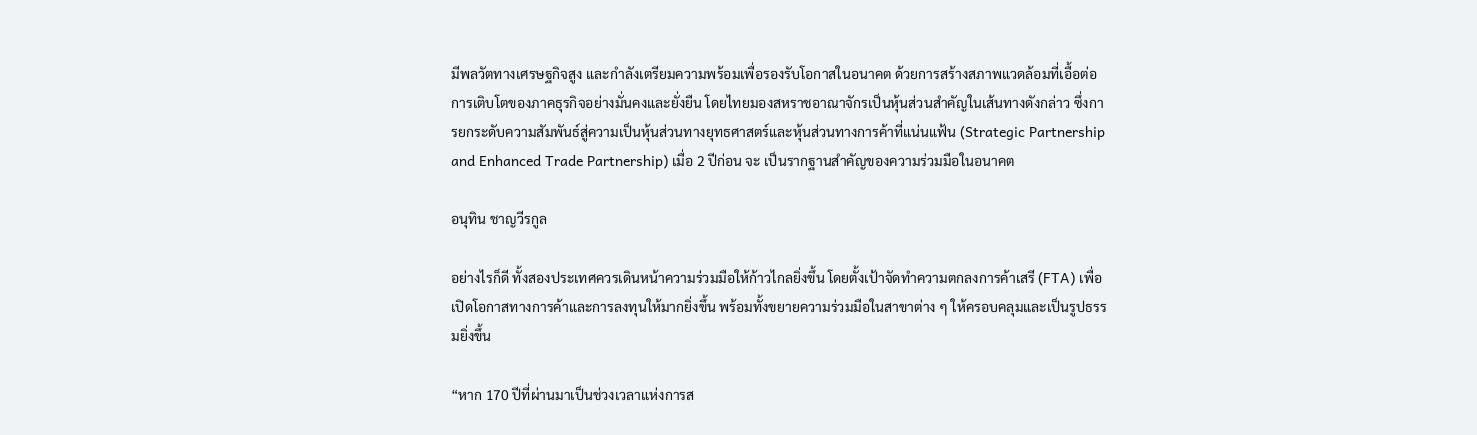มีพลวัตทางเศรษฐกิจสูง และกำลังเตรียมความพร้อมเพื่อรองรับโอกาสในอนาคต ด้วยการสร้างสภาพแวดล้อมที่เอื้อต่อการเติบโตของภาคธุรกิจอย่างมั่นคงและยั่งยืน โดยไทยมองสหราชอาณาจักรเป็นหุ้นส่วนสำคัญในเส้นทางดังกล่าว ซึ่งการยกระดับความสัมพันธ์สู่ความเป็นหุ้นส่วนทางยุทธศาสตร์และหุ้นส่วนทางการค้าที่แน่นแฟ้น (Strategic Partnership and Enhanced Trade Partnership) เมื่อ 2 ปีก่อน จะ เป็นรากฐานสำคัญของความร่วมมือในอนาคต

อนุทิน ชาญวีรกูล

อย่างไรก็ดี ทั้งสองประเทศควรเดินหน้าความร่วมมือให้ก้าวไกลยิ่งขึ้น โดยตั้งเป้าจัดทำความตกลงการค้าเสรี (FTA) เพื่อเปิดโอกาสทางการค้าและการลงทุนให้มากยิ่งขึ้น พร้อมทั้งขยายความร่วมมือในสาขาต่าง ๆ ให้ครอบคลุมและเป็นรูปธรรมยิ่งขึ้น

“หาก 170 ปีที่ผ่านมาเป็นช่วงเวลาแห่งการส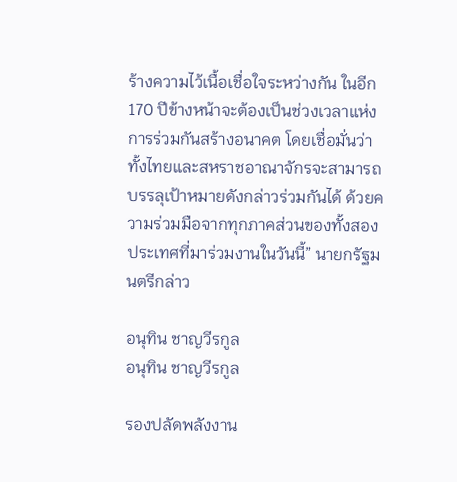ร้างความไว้เนื้อเชื่อใจระหว่างกัน ในอีก 170 ปีข้างหน้าจะต้องเป็นช่วงเวลาแห่งการร่วมกันสร้างอนาคต โดยเชื่อมั่นว่าทั้งไทยและสหราชอาณาจักรจะสามารถบรรลุเป้าหมายดังกล่าวร่วมกันได้ ด้วยความร่วมมือจากทุกภาคส่วนของทั้งสองประเทศที่มาร่วมงานในวันนี้” นายกรัฐมนตรีกล่าว

อนุทิน ชาญวีรกูล
อนุทิน ชาญวีรกูล

รองปลัดพลังงาน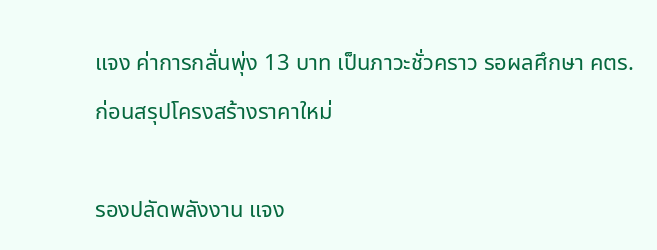แจง ค่าการกลั่นพุ่ง 13 บาท เป็นภาวะชั่วคราว รอผลศึกษา คตร. ก่อนสรุปโครงสร้างราคาใหม่

รองปลัดพลังงาน แจง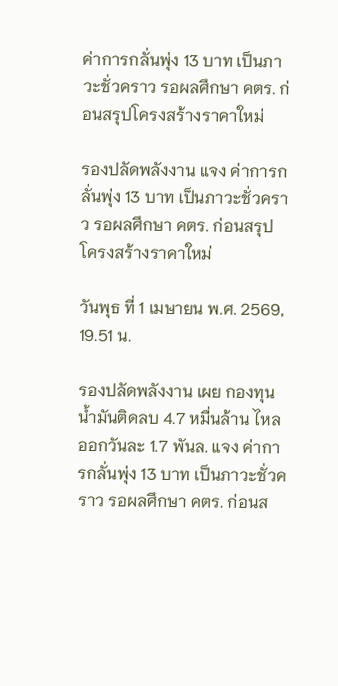ค่าการกลั่นพุ่ง 13 บาท เป็นภาวะชั่วคราว รอผลศึกษา คตร. ก่อนสรุปโครงสร้างราคาใหม่

รองปลัดพลังงาน แจง ค่าการกลั่นพุ่ง 13 บาท เป็นภาวะชั่วคราว รอผลศึกษา คตร. ก่อนสรุปโครงสร้างราคาใหม่

วันพุธ ที่ 1 เมษายน พ.ศ. 2569, 19.51 น.

รองปลัดพลังงาน เผย กองทุนน้ำมันติดลบ 4.7 หมื่นล้าน ไหลออกวันละ 1.7 พันล. แจง ค่าการกลั่นพุ่ง 13 บาท เป็นภาวะชั่วคราว รอผลศึกษา คตร. ก่อนส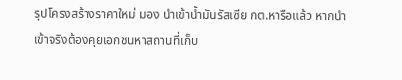รุปโครงสร้างราคาใหม่ มอง นำเข้าน้ำมันรัสเซีย กต.หารือแล้ว หากนำเข้าจริงต้องคุยเอกชนหาสถานที่เก็บ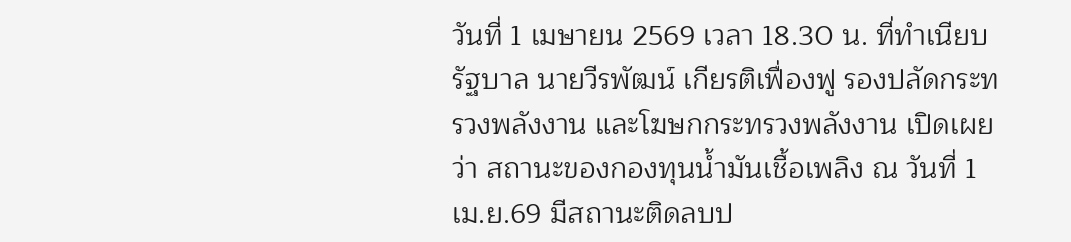วันที่ 1 เมษายน 2569 เวลา 18.30 น. ที่ทำเนียบรัฐบาล นายวีรพัฒน์ เกียรติเฟื่องฟู รองปลัดกระทรวงพลังงาน และโฆษกกระทรวงพลังงาน เปิดเผยว่า สถานะของกองทุนน้ำมันเชื้อเพลิง ณ วันที่ 1 เม.ย.69 มีสถานะติดลบป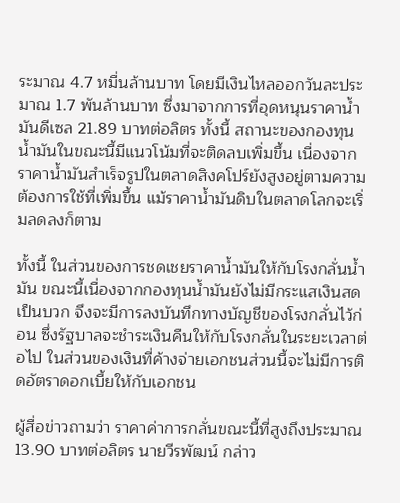ระมาณ 4.7 หมื่นล้านบาท โดยมีเงินไหลออกวันละประมาณ 1.7 พันล้านบาท ซึ่งมาจากการที่อุดหนุนราคาน้ำมันดีเซล 21.89 บาทต่อลิตร ทั้งนี้ สถานะของกองทุนน้ำมันในขณะนี้มีแนวโน้มที่จะติดลบเพิ่มขึ้น เนื่องจากราคาน้ำมันสำเร็จรูปในตลาดสิงคโปร์ยังสูงอยู่ตามความต้องการใช้ที่เพิ่มขึ้น แม้ราคาน้ำมันดิบในตลาดโลกจะเริ่มลดลงก็ตาม

ทั้งนี้ ในส่วนของการชดเชยราคาน้ำมันให้กับโรงกลั่นน้ำมัน ขณะนี้เนื่องจากกองทุนน้ำมันยังไม่มีกระแสเงินสดเป็นบวก จึงจะมีการลงบันทึกทางบัญชีของโรงกลั่นไว้ก่อน ซึ่งรัฐบาลจะชำระเงินคืนให้กับโรงกลั่นในระยะเวลาต่อไป ในส่วนของเงินที่ค้างจ่ายเอกชนส่วนนี้จะไม่มีการติดอัตราดอกเบี้ยให้กับเอกชน

ผู้สื่อข่าวถามว่า ราคาค่าการกลั่นขณะนี้ที่สูงถึงประมาณ 13.90 บาทต่อลิตร นายวีรพัฒน์ กล่าว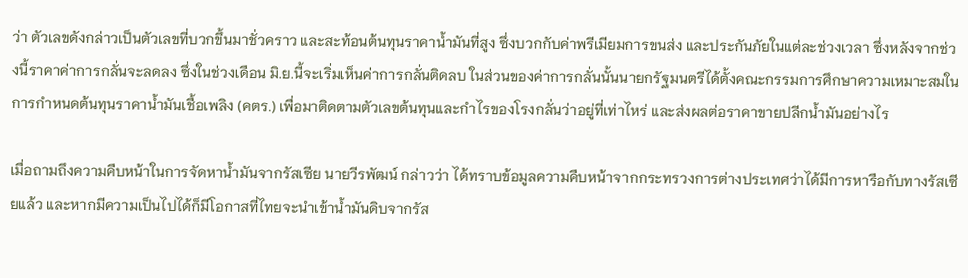ว่า ตัวเลขดังกล่าวเป็นตัวเลขที่บวกขึ้นมาชั่วคราว และสะท้อนต้นทุนราคาน้ำมันที่สูง ซึ่งบวกกับค่าพรีเมียมการขนส่ง และประกันภัยในแต่ละช่วงเวลา ซึ่งหลังจากช่วงนี้ราคาค่าการกลั่นจะลดลง ซึ่งในช่วงเดือน มิ.ย.นี้จะเริ่มเห็นค่าการกลั่นติดลบ ในส่วนของค่าการกลั่นนั้นนายกรัฐมนตรีได้ตั้งคณะกรรมการศึกษาความเหมาะสมในการกำหนดต้นทุนราคาน้ำมันเชื้อเพลิง (คตร.) เพื่อมาติดตามตัวเลขต้นทุนและกำไรของโรงกลั่นว่าอยู่ที่เท่าไหร่ และส่งผลต่อราคาขายปลีกน้ำมันอย่างไร

เมื่อถามถึงความคืบหน้าในการจัดหาน้ำมันจากรัสเซีย นายวีรพัฒน์ กล่าวว่า ได้ทราบข้อมูลความคืบหน้าจากกระทรวงการต่างประเทศว่าได้มีการหารือกับทางรัสเซียแล้ว และหากมีความเป็นไปได้ก็มีโอกาสที่ไทยจะนำเข้าน้ำมันดิบจากรัส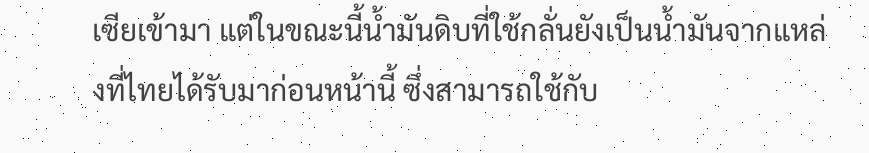เซียเข้ามา แต่ในขณะนี้น้ำมันดิบที่ใช้กลั่นยังเป็นน้ำมันจากแหล่งที่ไทยได้รับมาก่อนหน้านี้ ซึ่งสามารถใช้กับ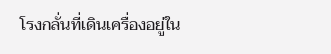โรงกลั่นที่เดินเครื่องอยู่ใน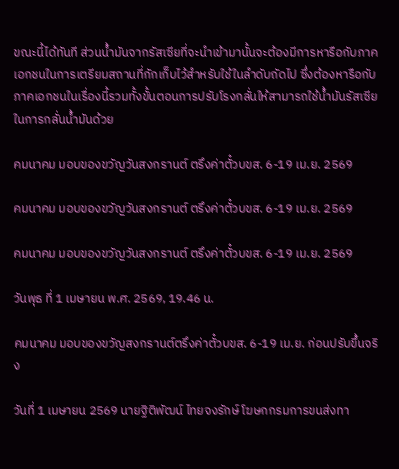ขณะนี้ได้ทันที ส่วนน้ำมันจากรัสเซียที่จะนำเข้ามานั้นจะต้องมีการหารือกับภาคเอกชนในการเตรียมสถานที่กักเก็บไว้สำหรับใช้ในลำดับถัดไป ซึ่งต้องหารือกับภาคเอกชนในเรื่องนี้รวมทั้งขั้นตอนการปรับโรงกลั่นให้สามารถใช้น้ำมันรัสเซียในการกลั่นน้ำมันด้วย

คมนาคม มอบของขวัญวันสงกรานต์ ตรึงค่าตั๋วบขส. 6-19 เม.ย. 2569

คมนาคม มอบของขวัญวันสงกรานต์ ตรึงค่าตั๋วบขส. 6-19 เม.ย. 2569

คมนาคม มอบของขวัญวันสงกรานต์ ตรึงค่าตั๋วบขส. 6-19 เม.ย. 2569

วันพุธ ที่ 1 เมษายน พ.ศ. 2569, 19.46 น.

คมนาคม มอบของขวัญสงกรานต์ตรึงค่าตั๋วบขส. 6-19 เม.ย. ก่อนปรับขึ้นจริง

วันที่ 1 เมษายน 2569 นายฐิติพัฒน์ ไทยจงรักษ์ โฆษกกรมการขนส่งทา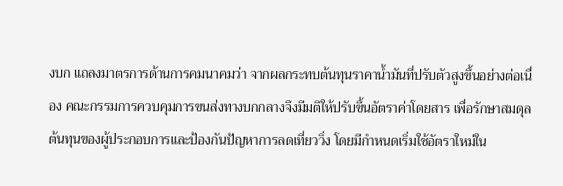งบก แถลงมาตรการด้านการคมนาคมว่า จากผลกระทบต้นทุนราคาน้ำมันที่ปรับตัวสูงขึ้นอย่างต่อเนื่อง คณะกรรมการควบคุมการขนส่งทางบกกลางจึงมีมติให้ปรับขึ้นอัตราค่าโดยสาร เพื่อรักษาสมดุลต้นทุนของผู้ประกอบการและป้องกันปัญหาการลดเที่ยววิ่ง โดยมีกำหนดเริ่มใช้อัตราใหม่ใน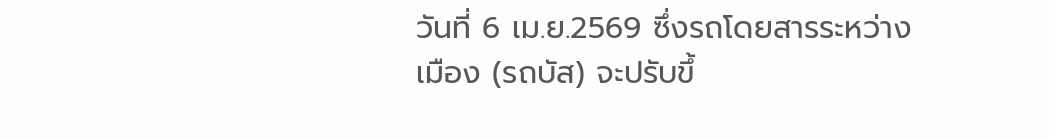วันที่ 6 เม.ย.2569 ซึ่งรถโดยสารระหว่างเมือง (รถบัส) จะปรับขึ้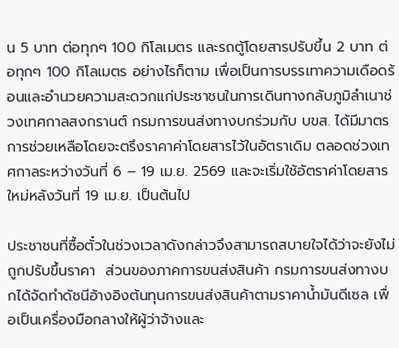น 5 บาท ต่อทุกๆ 100 กิโลเมตร และรถตู้โดยสารปรับขึ้น 2 บาท ต่อทุกๆ 100 กิโลเมตร อย่างไรก็ตาม เพื่อเป็นการบรรเทาความเดือดร้อนและอำนวยความสะดวกแก่ประชาชนในการเดินทางกลับภูมิลำเนาช่วงเทศกาลสงกรานต์ กรมการขนส่งทางบกร่วมกับ บขส. ได้มีมาตรการช่วยเหลือโดยจะตรึงราคาค่าโดยสารไว้ในอัตราเดิม ตลอดช่วงเทศกาลระหว่างวันที่ 6 – 19 เม.ย. 2569 และจะเริ่มใช้อัตราค่าโดยสารใหม่หลังวันที่ 19 เม.ย. เป็นต้นไป

ประชาชนที่ซื้อตั๋วในช่วงเวลาดังกล่าวจึงสามารถสบายใจได้ว่าจะยังไม่ถูกปรับขึ้นราคา  ส่วนของภาคการขนส่งสินค้า กรมการขนส่งทางบกได้จัดทำดัชนีอ้างอิงต้นทุนการขนส่งสินค้าตามราคาน้ำมันดีเซล เพื่อเป็นเครื่องมือกลางให้ผู้ว่าจ้างและ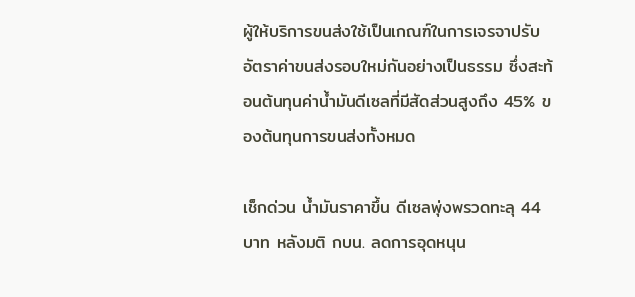ผู้ให้บริการขนส่งใช้เป็นเกณฑ์ในการเจรจาปรับอัตราค่าขนส่งรอบใหม่กันอย่างเป็นธรรม ซึ่งสะท้อนต้นทุนค่าน้ำมันดีเซลที่มีสัดส่วนสูงถึง 45% ของต้นทุนการขนส่งทั้งหมด

เช็กด่วน น้ำมันราคาขึ้น ดีเซลพุ่งพรวดทะลุ 44 บาท หลังมติ กบน. ลดการอุดหนุน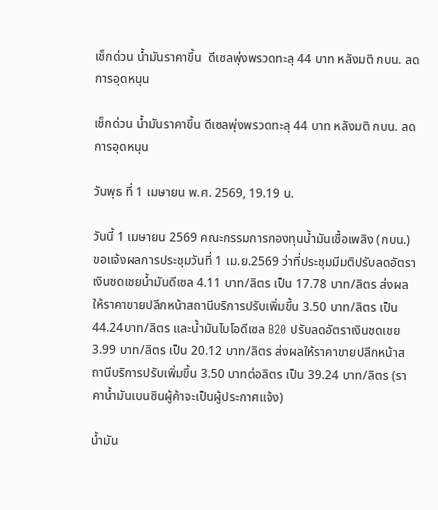เช็กด่วน น้ำมันราคาขึ้น  ดีเซลพุ่งพรวดทะลุ 44 บาท หลังมติ กบน. ลดการอุดหนุน

เช็กด่วน น้ำมันราคาขึ้น ดีเซลพุ่งพรวดทะลุ 44 บาท หลังมติ กบน. ลดการอุดหนุน

วันพุธ ที่ 1 เมษายน พ.ศ. 2569, 19.19 น.

วันนี้ 1 เมษายน 2569 คณะกรรมการกองทุนน้ำมันเชื้อเพลิง (กบน.) ขอแจ้งผลการประชุมวันที่ 1 เม.ย.2569 ว่าที่ประชุมมีมติปรับลดอัตราเงินชดเชยน้ำมันดีเซล 4.11 บาท/ลิตร เป็น 17.78 บาท/ลิตร ส่งผลให้ราคาขายปลีกหน้าสถานีบริการปรับเพิ่มขึ้น 3.50 บาท/ลิตร เป็น 44.24บาท/ลิตร และน้ำมันไบโอดีเซล B20 ปรับลดอัตราเงินชดเชย 3.99 บาท/ลิตร เป็น 20.12 บาท/ลิตร ส่งผลให้ราคาขายปลีกหน้าสถานีบริการปรับเพิ่มขึ้น 3.50 บาทต่อลิตร เป็น 39.24 บาท/ลิตร (ราคาน้ำมันเบนซินผู้ค้าจะเป็นผู้ประกาศแจ้ง)

น้ำมัน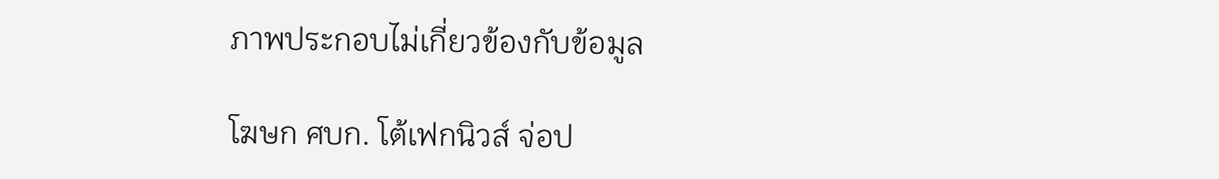ภาพประกอบไม่เกี่ยวข้องกับข้อมูล

โฆษก ศบก. โต้เฟกนิวส์ จ่อป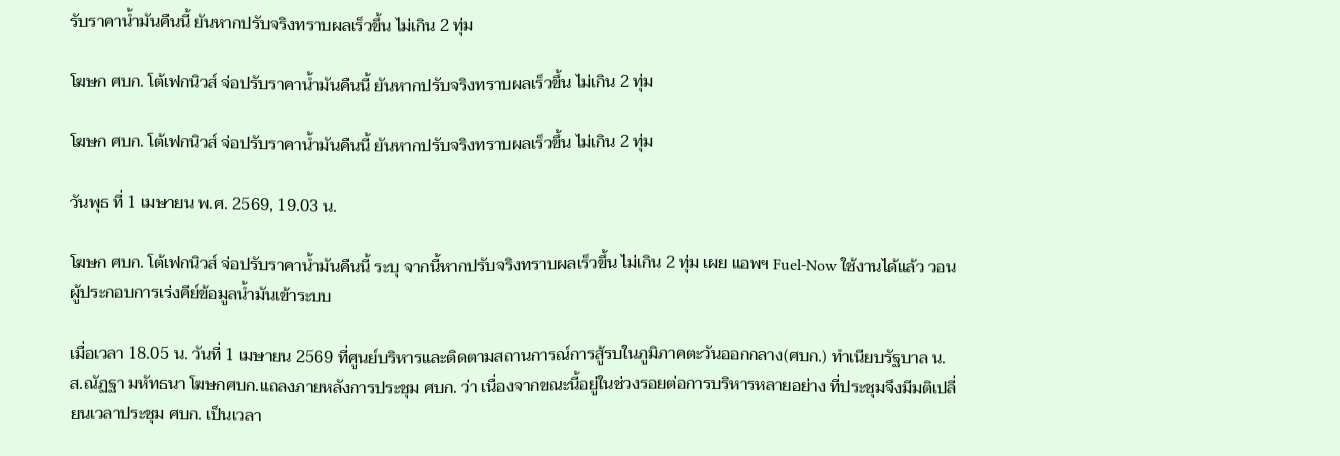รับราคาน้ำมันคืนนี้ ยันหากปรับจริงทราบผลเร็วขึ้น ไม่เกิน 2 ทุ่ม

โฆษก ศบก. โต้เฟกนิวส์ จ่อปรับราคาน้ำมันคืนนี้ ยันหากปรับจริงทราบผลเร็วขึ้น ไม่เกิน 2 ทุ่ม

โฆษก ศบก. โต้เฟกนิวส์ จ่อปรับราคาน้ำมันคืนนี้ ยันหากปรับจริงทราบผลเร็วขึ้น ไม่เกิน 2 ทุ่ม

วันพุธ ที่ 1 เมษายน พ.ศ. 2569, 19.03 น.

โฆษก ศบก. โต้เฟกนิวส์ จ่อปรับราคาน้ำมันคืนนี้ ระบุ จากนี้หากปรับจริงทราบผลเร็วขึ้น ไม่เกิน 2 ทุ่ม เผย แอพฯ Fuel-Now ใช้งานได้แล้ว วอน ผู้ประกอบการเร่งคีย์ข้อมูลน้ำมันเข้าระบบ

เมื่อเวลา 18.05 น. วันที่ 1 เมษายน 2569 ที่ศูนย์บริหารและติดตามสถานการณ์การสู้รบในภูมิภาคตะวันออกกลาง(ศบก.) ทำเนียบรัฐบาล น.ส.ณัฏฐา มหัทธนา โฆษกศบก.แถลงภายหลังการประชุม ศบก. ว่า เนื่องจากขณะนี้อยู่ในช่วงรอยต่อการบริหารหลายอย่าง ที่ประชุมจึงมีมติเปลี่ยนเวลาประชุม ศบก. เป็นเวลา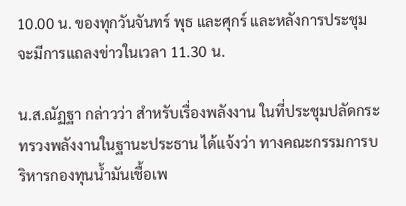10.00 น. ของทุกวันจันทร์ พุธ และศุกร์ และหลังการประชุมจะมีการแถลงข่าวในเวลา 11.30 น.

น.ส.ณัฏฐา กล่าวว่า สำหรับเรื่องพลังงาน ในที่ประชุมปลัดกระทรวงพลังงานในฐานะประธาน ได้แจ้งว่า ทางคณะกรรมการบริหารกองทุนน้ำมันเชื้อเพ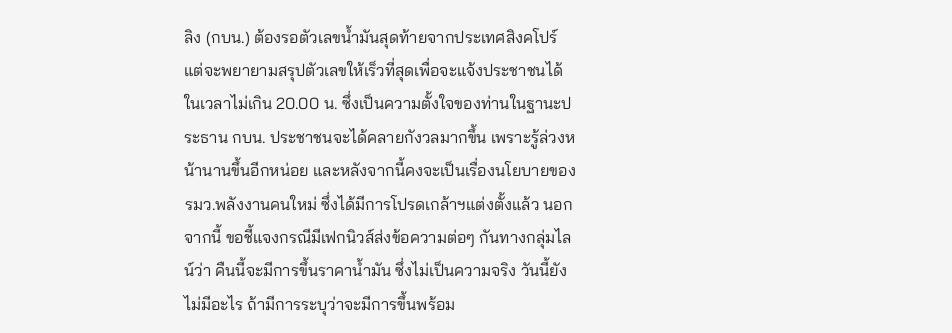ลิง (กบน.) ต้องรอตัวเลขน้ำมันสุดท้ายจากประเทศสิงคโปร์ แต่จะพยายามสรุปตัวเลขให้เร็วที่สุดเพื่อจะแจ้งประชาชนได้ในเวลาไม่เกิน 20.00 น. ซึ่งเป็นความตั้งใจของท่านในฐานะประธาน กบน. ประชาชนจะได้คลายกังวลมากขึ้น เพราะรู้ล่วงหน้านานขึ้นอีกหน่อย และหลังจากนี้คงจะเป็นเรื่องนโยบายของ รมว.พลังงานคนใหม่ ซึ่งได้มีการโปรดเกล้าฯแต่งตั้งแล้ว นอกจากนี้ ขอชี้แจงกรณีมีเฟกนิวส์ส่งข้อความต่อๆ กันทางกลุ่มไลน์ว่า คืนนี้จะมีการขึ้นราคาน้ำมัน ซึ่งไม่เป็นความจริง วันนี้ยังไม่มีอะไร ถ้ามีการระบุว่าจะมีการขึ้นพร้อม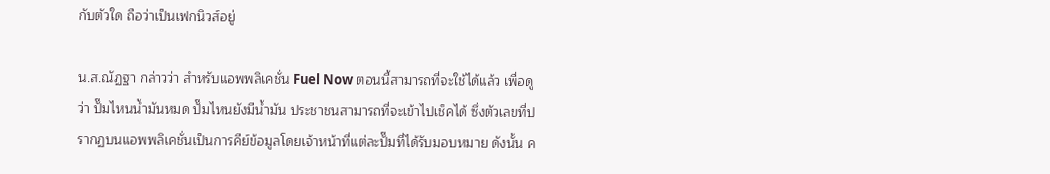กับตัวใด ถือว่าเป็นเฟกนิวส์อยู่

น.ส.ณัฏฐา กล่าวว่า สำหรับแอพพลิเคชั่น Fuel Now ตอนนี้สามารถที่จะใช้ได้แล้ว เพื่อดูว่า ปั๊มไหนน้ำมันหมด ปั๊มไหนยังมีน้ำมัน ประชาชนสามารถที่จะเข้าไปเช็คได้ ซึ่งตัวเลขที่ปรากฏบนแอพพลิเคชั่นเป็นการคีย์ข้อมูลโดยเจ้าหน้าที่แต่ละปั๊มที่ได้รับมอบหมาย ดังนั้น ค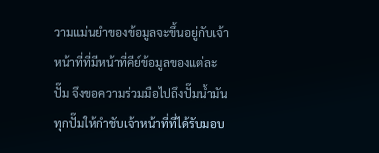วามแม่นยำของข้อมูลจะขึ้นอยู่กับเจ้าหน้าที่ที่มีหน้าที่คีย์ข้อมูลของแต่ละปั๊ม จึงขอความร่วมมือไปถึงปั๊มน้ำมันทุกปั๊มให้กำชับเจ้าหน้าที่ที่ได้รับมอบ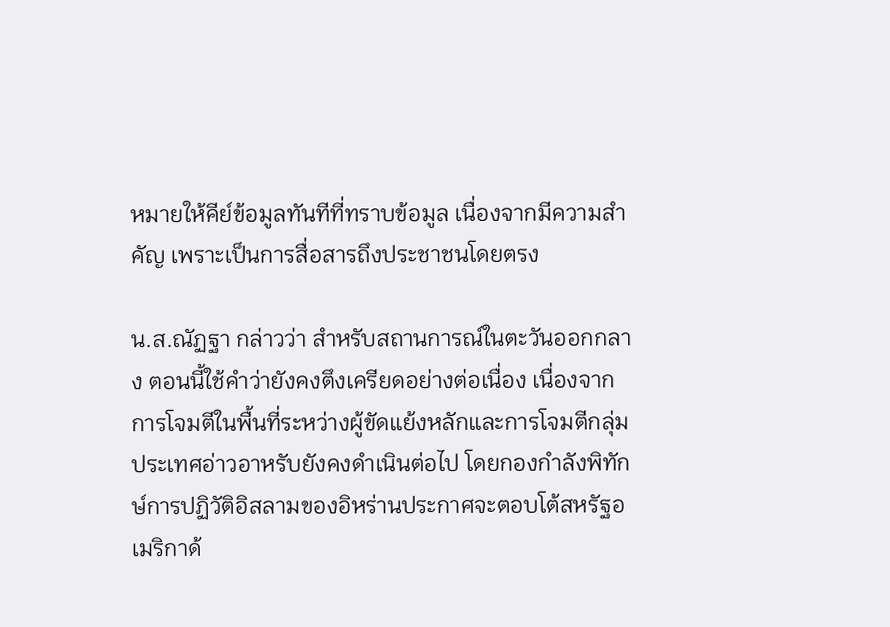หมายให้คีย์ข้อมูลทันทีที่ทราบข้อมูล เนื่องจากมีความสำคัญ เพราะเป็นการสื่อสารถึงประชาชนโดยตรง

น.ส.ณัฏฐา กล่าวว่า สำหรับสถานการณ์ในตะวันออกกลาง ตอนนี้ใช้คำว่ายังคงตึงเครียดอย่างต่อเนื่อง เนื่องจากการโจมตีในพื้นที่ระหว่างผู้ขัดแย้งหลักและการโจมตีกลุ่มประเทศอ่าวอาหรับยังคงดำเนินต่อไป โดยกองกำลังพิทักษ์การปฏิวัติอิสลามของอิหร่านประกาศจะตอบโต้สหรัฐอเมริกาด้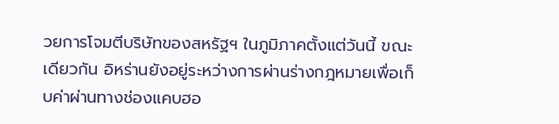วยการโจมตีบริษัทของสหรัฐฯ ในภูมิภาคตั้งแต่วันนี้ ขณะเดียวกัน อิหร่านยังอยู่ระหว่างการผ่านร่างกฎหมายเพื่อเก็บค่าผ่านทางช่องแคบฮอ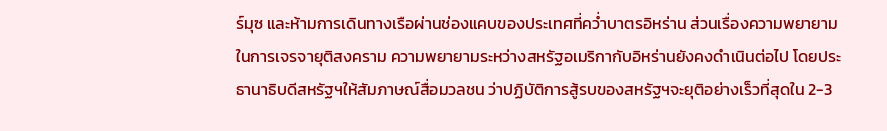ร์มุซ และห้ามการเดินทางเรือผ่านช่องแคบของประเทศที่คว่ำบาตรอิหร่าน ส่วนเรื่องความพยายามในการเจรจายุติสงคราม ความพยายามระหว่างสหรัฐอเมริกากับอิหร่านยังคงดำเนินต่อไป โดยประธานาธิบดีสหรัฐฯให้สัมภาษณ์สื่อมวลชน ว่าปฏิบัติการสู้รบของสหรัฐฯจะยุติอย่างเร็วที่สุดใน 2-3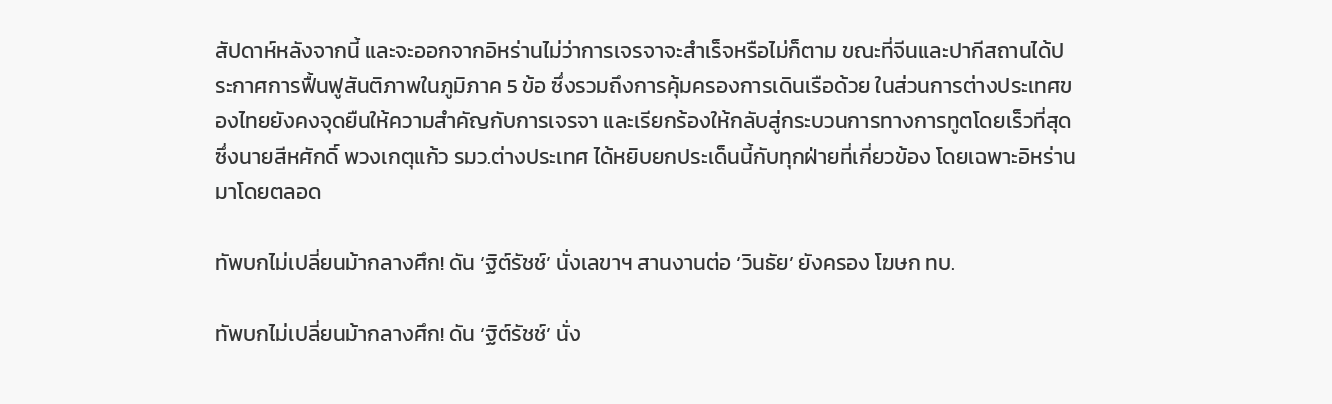สัปดาห์หลังจากนี้ และจะออกจากอิหร่านไม่ว่าการเจรจาจะสำเร็จหรือไม่ก็ตาม ขณะที่จีนและปากีสถานได้ประกาศการฟื้นฟูสันติภาพในภูมิภาค 5 ข้อ ซึ่งรวมถึงการคุ้มครองการเดินเรือด้วย ในส่วนการต่างประเทศของไทยยังคงจุดยืนให้ความสำคัญกับการเจรจา และเรียกร้องให้กลับสู่กระบวนการทางการทูตโดยเร็วที่สุด ซึ่งนายสีหศักดิ์ พวงเกตุแก้ว รมว.ต่างประเทศ ได้หยิบยกประเด็นนี้กับทุกฝ่ายที่เกี่ยวข้อง โดยเฉพาะอิหร่านมาโดยตลอด

ทัพบกไม่เปลี่ยนม้ากลางศึก! ดัน ‘ฐิต์รัชช์’ นั่งเลขาฯ สานงานต่อ ‘วินธัย’ ยังครอง โฆษก ทบ.

ทัพบกไม่เปลี่ยนม้ากลางศึก! ดัน ‘ฐิต์รัชช์’ นั่ง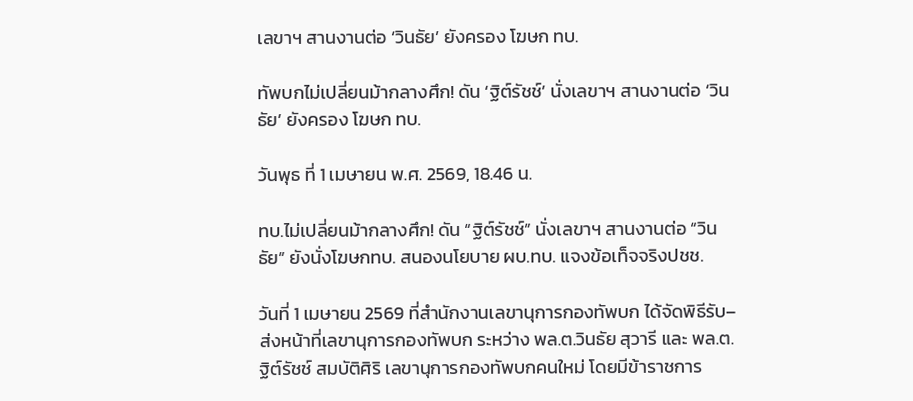เลขาฯ สานงานต่อ ‘วินธัย’ ยังครอง โฆษก ทบ.

ทัพบกไม่เปลี่ยนม้ากลางศึก! ดัน ‘ฐิต์รัชช์’ นั่งเลขาฯ สานงานต่อ ‘วินธัย’ ยังครอง โฆษก ทบ.

วันพุธ ที่ 1 เมษายน พ.ศ. 2569, 18.46 น.

ทบ.ไม่เปลี่ยนม้ากลางศึก! ดัน “ฐิต์รัชช์” นั่งเลขาฯ สานงานต่อ “วินธัย” ยังนั่งโฆษกทบ. สนองนโยบาย ผบ.ทบ. แจงข้อเท็จจริงปชช.

วันที่ 1 เมษายน 2569 ที่สำนักงานเลขานุการกองทัพบก ได้จัดพิธีรับ–ส่งหน้าที่เลขานุการกองทัพบก ระหว่าง พล.ต.วินธัย สุวารี และ พล.ต.ฐิต์รัชช์ สมบัติศิริ เลขานุการกองทัพบกคนใหม่ โดยมีข้าราชการ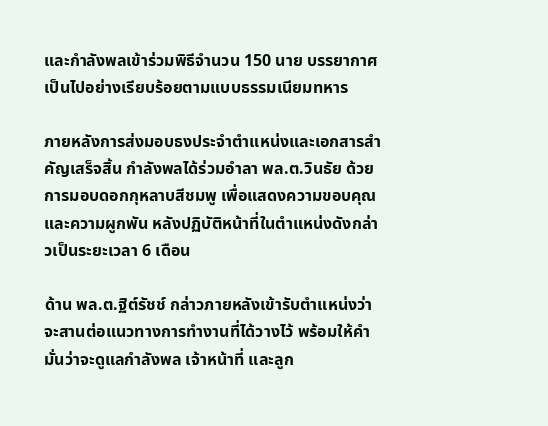และกำลังพลเข้าร่วมพิธีจำนวน 150 นาย บรรยากาศเป็นไปอย่างเรียบร้อยตามแบบธรรมเนียมทหาร

ภายหลังการส่งมอบธงประจำตำแหน่งและเอกสารสำคัญเสร็จสิ้น กำลังพลได้ร่วมอำลา พล.ต.วินธัย ด้วยการมอบดอกกุหลาบสีชมพู เพื่อแสดงความขอบคุณและความผูกพัน หลังปฏิบัติหน้าที่ในตำแหน่งดังกล่าวเป็นระยะเวลา 6 เดือน

ด้าน พล.ต.ฐิต์รัชช์ กล่าวภายหลังเข้ารับตำแหน่งว่า จะสานต่อแนวทางการทำงานที่ได้วางไว้ พร้อมให้คำมั่นว่าจะดูแลกำลังพล เจ้าหน้าที่ และลูก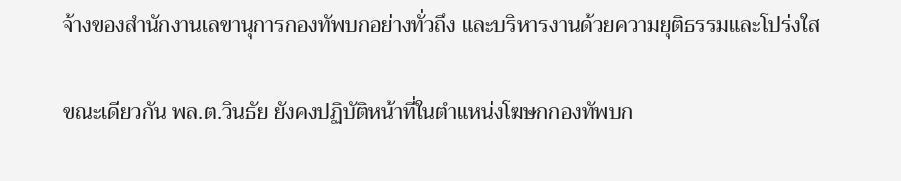จ้างของสำนักงานเลขานุการกองทัพบกอย่างทั่วถึง และบริหารงานด้วยความยุติธรรมและโปร่งใส

ขณะเดียวกัน พล.ต.วินธัย ยังคงปฏิบัติหน้าที่ในตำแหน่งโฆษกกองทัพบก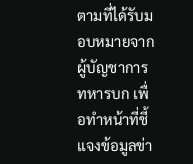ตามที่ได้รับมอบหมายจากผู้บัญชาการทหารบก เพื่อทำหน้าที่ชี้แจงข้อมูลข่า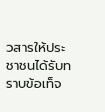วสารให้ประชาชนได้รับทราบข้อเท็จ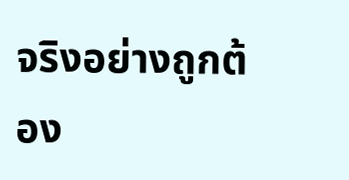จริงอย่างถูกต้อง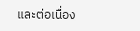และต่อเนื่อง